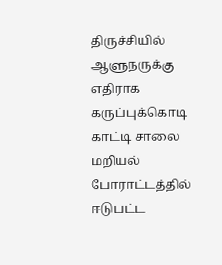திருச்சியில் ஆளுநருக்கு எதிராக கருப்புக்கொடி காட்டி சாலை மறியல் போராட்டத்தில் ஈடுபட்ட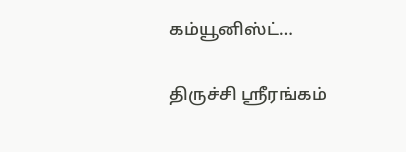கம்யூனிஸ்ட்…

திருச்சி ஸ்ரீரங்கம்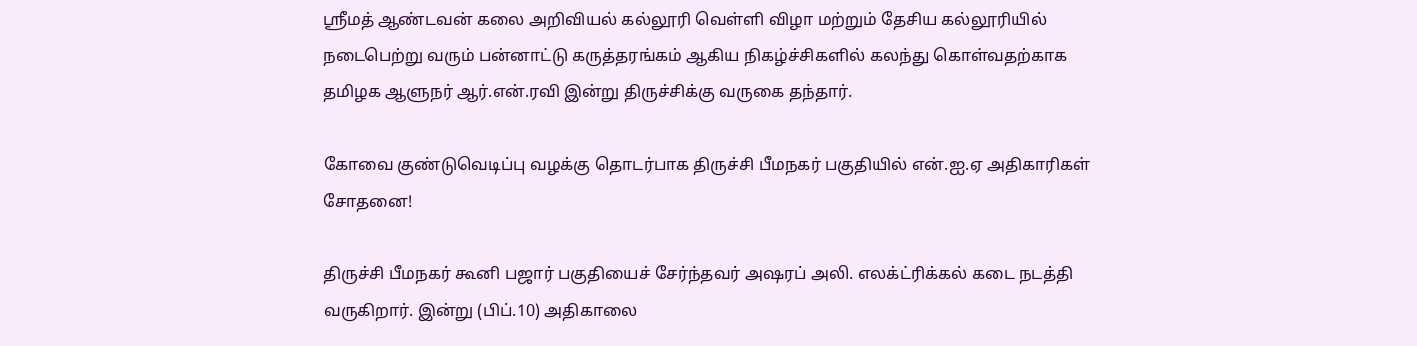ஶ்ரீமத் ஆண்டவன் கலை அறிவியல் கல்லூரி வெள்ளி விழா மற்றும் தேசிய கல்லூரியில் நடைபெற்று வரும் பன்னாட்டு கருத்தரங்கம் ஆகிய நிகழ்ச்சிகளில் கலந்து கொள்வதற்காக தமிழக ஆளுநர் ஆர்.என்.ரவி இன்று திருச்சிக்கு வருகை தந்தார்.

கோவை குண்டுவெடிப்பு வழக்கு தொடர்பாக திருச்சி பீமநகர் பகுதியில் என்.ஐ.ஏ அதிகாரிகள் சோதனை!

திருச்சி பீமநகர் கூனி பஜார் பகுதியைச் சேர்ந்தவர் அஷரப் அலி. எலக்ட்ரிக்கல் கடை நடத்தி வருகிறார். இன்று (பிப்.10) அதிகாலை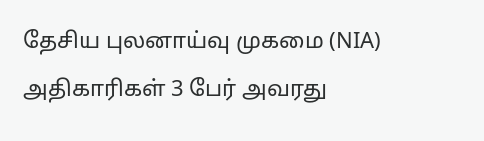தேசிய புலனாய்வு முகமை (NIA) அதிகாரிகள் 3 பேர் அவரது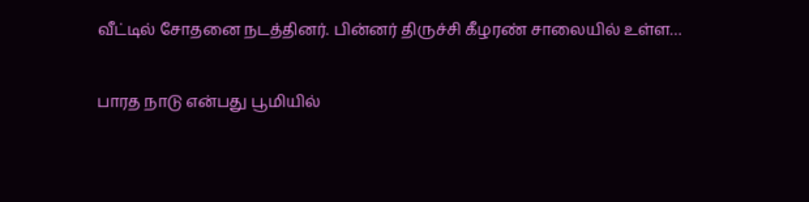வீட்டில் சோதனை நடத்தினர். பின்னர் திருச்சி கீழரண் சாலையில் உள்ள…

பாரத நாடு என்பது பூமியில்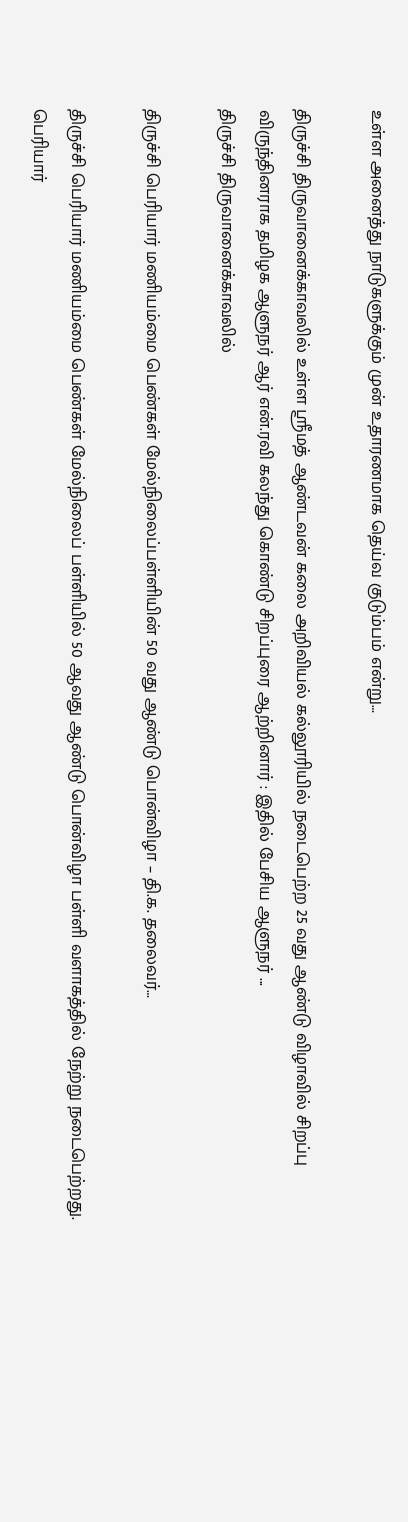உள்ள அனைத்து நாடுகளுக்கும் முன் உதாரணமாக தெய்வ குடும்பம் என்று…

திருச்சி திருவானைக்காவலில் உள்ள ஸ்ரீமத் ஆண்டவன் கலை அறிவியல் கல்லூரியில் நடைபெற்ற 25 வது ஆண்டு விழாவில் சிறப்பு விருந்தினராக தமிழக ஆளுநர் ஆர் என்.ரவி கலந்து கொண்டு சிறப்புரை ஆற்றினார் : இதில் பேசிய ஆளுநர் ...
திருச்சி திருவானைக்காவலில்

திருச்சி பெரியார் மணியம்மை பெண்கள் மேல்நிலைப்பள்ளியின் 50 வது ஆண்டு பொன்விழா – தி.க. தலைவர்…

திருச்சி பெரியார் மணியம்மை பெண்கள் மேல்நிலைப் பள்ளியில் 50 ஆவது ஆண்டு பொன்விழா பள்ளி வளாகத்தில் நேற்று நடைபெற்றது. பெரியார்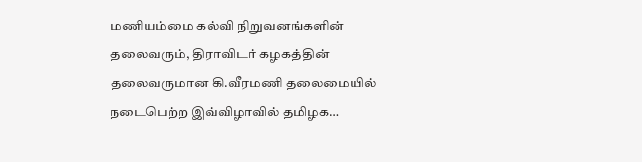மணியம்மை கல்வி நிறுவனங்களின் தலைவரும், திராவிடர் கழகத்தின் தலைவருமான கி.வீரமணி தலைமையில் நடைபெற்ற இவ்விழாவில் தமிழக…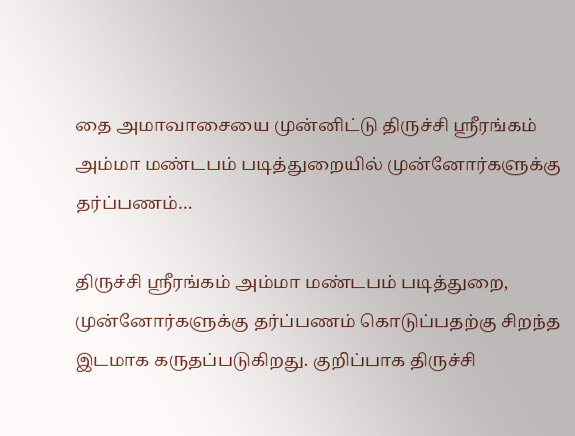தை அமாவாசையை முன்னிட்டு திருச்சி ஶ்ரீரங்கம் அம்மா மண்டபம் படித்துறையில் முன்னோர்களுக்கு தர்ப்பணம்…

திருச்சி ஸ்ரீரங்கம் அம்மா மண்டபம் படித்துறை, முன்னோர்களுக்கு தர்ப்பணம் கொடுப்பதற்கு சிறந்த இடமாக கருதப்படுகிறது. குறிப்பாக திருச்சி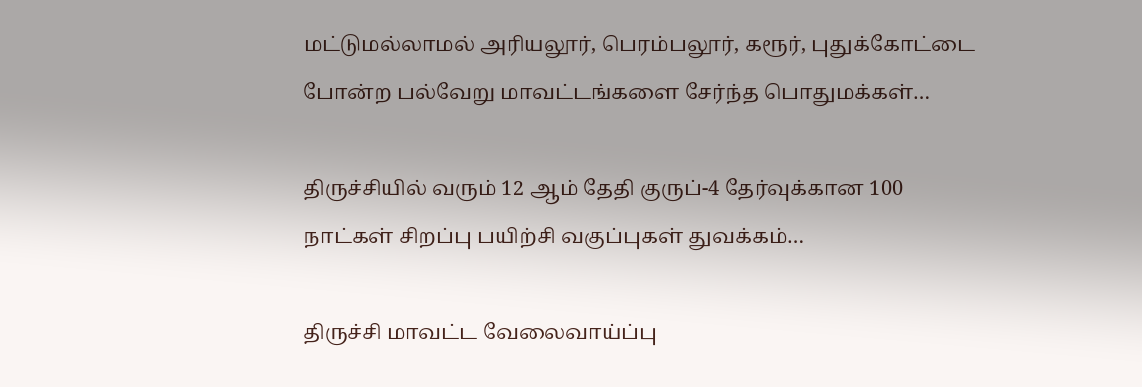மட்டுமல்லாமல் அரியலூர், பெரம்பலூர், கரூர், புதுக்கோட்டை போன்ற பல்வேறு மாவட்டங்களை சேர்ந்த பொதுமக்கள்…

திருச்சியில் வரும் 12 ஆம் தேதி குருப்-4 தேர்வுக்கான 100 நாட்கள் சிறப்பு பயிற்சி வகுப்புகள் துவக்கம்…

திருச்சி மாவட்ட வேலைவாய்ப்பு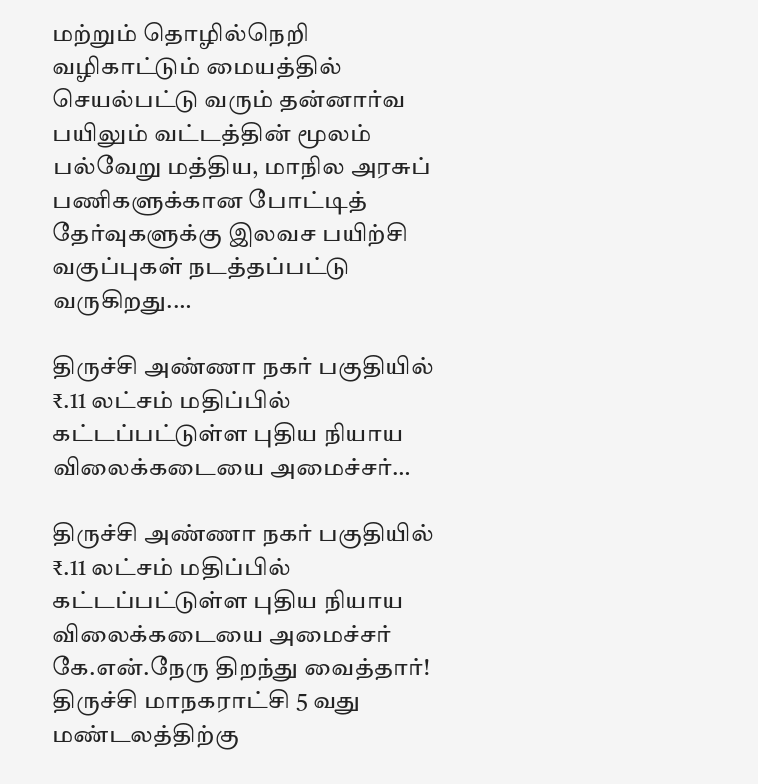மற்றும் தொழில்நெறி வழிகாட்டும் மையத்தில் செயல்பட்டு வரும் தன்னார்வ பயிலும் வட்டத்தின் மூலம் பல்வேறு மத்திய, மாநில அரசுப் பணிகளுக்கான போட்டித் தேர்வுகளுக்கு இலவச பயிற்சி வகுப்புகள் நடத்தப்பட்டு வருகிறது.…

திருச்சி அண்ணா நகர் பகுதியில் ₹.11 லட்சம் மதிப்பில் கட்டப்பட்டுள்ள புதிய நியாய விலைக்கடையை அமைச்சர்…

திருச்சி அண்ணா நகர் பகுதியில் ₹.11 லட்சம் மதிப்பில் கட்டப்பட்டுள்ள புதிய நியாய விலைக்கடையை அமைச்சர் கே.என்.நேரு திறந்து வைத்தார்! திருச்சி மாநகராட்சி 5 வது மண்டலத்திற்கு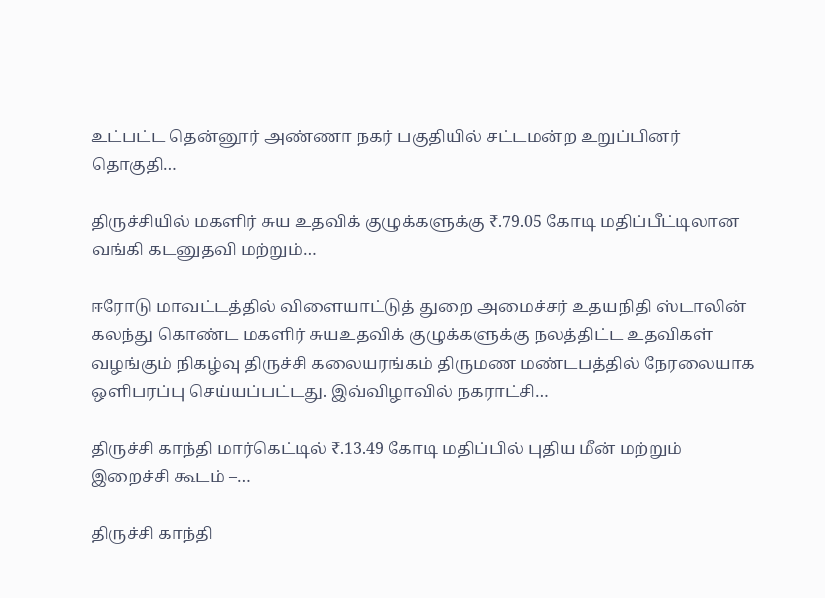உட்பட்ட தென்னூர் அண்ணா நகர் பகுதியில் சட்டமன்ற உறுப்பினர் தொகுதி…

திருச்சியில் மகளிர் சுய உதவிக் குழுக்களுக்கு ₹.79.05 கோடி மதிப்பீட்டிலான வங்கி கடனுதவி மற்றும்…

ஈரோடு மாவட்டத்தில் விளையாட்டுத் துறை அமைச்சர் உதயநிதி ஸ்டாலின் கலந்து கொண்ட மகளிர் சுயஉதவிக் குழுக்களுக்கு நலத்திட்ட உதவிகள் வழங்கும் நிகழ்வு திருச்சி கலையரங்கம் திருமண மண்டபத்தில் நேரலையாக ஒளிபரப்பு செய்யப்பட்டது. இவ்விழாவில் நகராட்சி…

திருச்சி காந்தி மார்கெட்டில் ₹.13.49 கோடி மதிப்பில் புதிய மீன் மற்றும் இறைச்சி கூடம் –…

திருச்சி காந்தி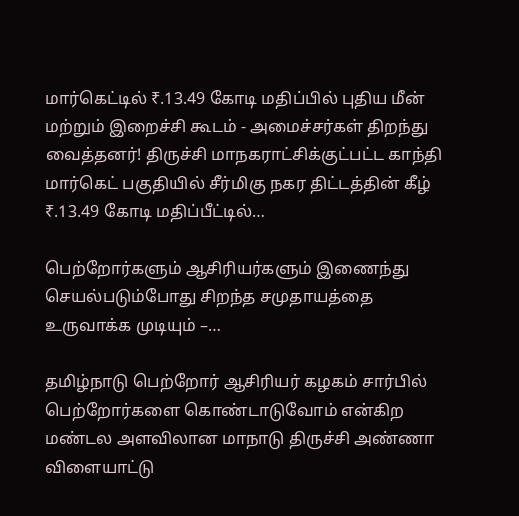மார்கெட்டில் ₹.13.49 கோடி மதிப்பில் புதிய மீன் மற்றும் இறைச்சி கூடம் - அமைச்சர்கள் திறந்து வைத்தனர்! திருச்சி மாநகராட்சிக்குட்பட்ட காந்தி மார்கெட் பகுதியில் சீர்மிகு நகர திட்டத்தின் கீழ் ₹.13.49 கோடி மதிப்பீட்டில்…

பெற்றோர்களும் ஆசிரியர்களும் இணைந்து செயல்படும்போது சிறந்த சமுதாயத்தை உருவாக்க முடியும் –…

தமிழ்நாடு பெற்றோர் ஆசிரியர் கழகம் சார்பில் பெற்றோர்களை கொண்டாடுவோம் என்கிற மண்டல அளவிலான மாநாடு திருச்சி அண்ணா விளையாட்டு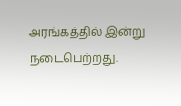அரங்கத்தில் இன்று நடைபெற்றது.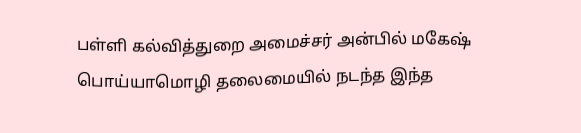பள்ளி கல்வித்துறை அமைச்சர் அன்பில் மகேஷ் பொய்யாமொழி தலைமையில் நடந்த இந்த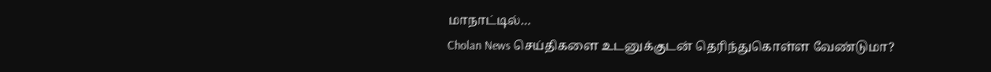மாநாட்டில்…
Cholan News செய்திகளை உடனுக்குடன் தெரிந்துகொள்ள வேண்டுமா?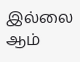இல்லை ஆம்